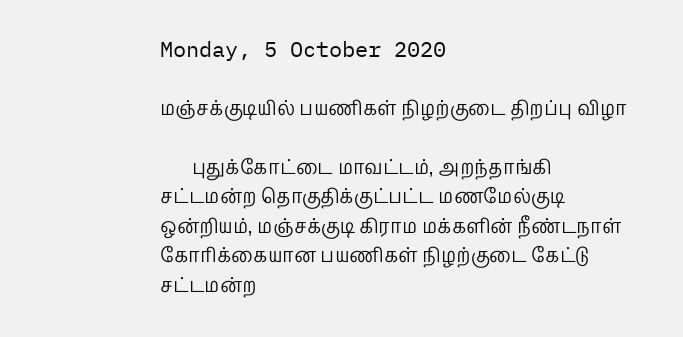Monday, 5 October 2020

மஞ்சக்குடியில் பயணிகள் நிழற்குடை திறப்பு விழா

       புதுக்கோட்டை மாவட்டம், அறந்தாங்கி சட்டமன்ற தொகுதிக்குட்பட்ட மணமேல்குடி ஒன்றியம், மஞ்சக்குடி கிராம மக்களின் நீண்டநாள் கோாிக்கையான பயணிகள் நிழற்குடை கேட்டு சட்டமன்ற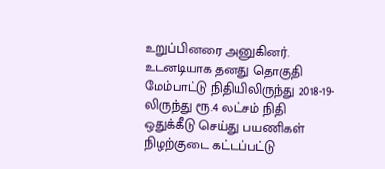உறுப்பினரை அனுகினர். உடனடியாக தனது தொகுதி மேம்பாட்டு நிதியிலிருந்து 2018-19-லிருந்து ரூ.4 லட்சம் நிதி ஒதுக்கீடு செய்து பயணிகள் நிழற்குடை கட்டப்பட்டு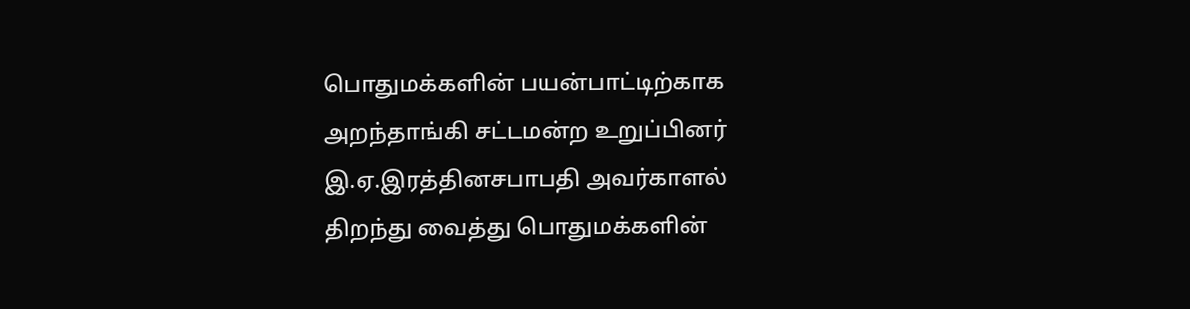பொதுமக்களின் பயன்பாட்டிற்காக அறந்தாங்கி சட்டமன்ற உறுப்பினர் இ.ஏ.இரத்தினசபாபதி அவர்காளல் திறந்து வைத்து பொதுமக்களின்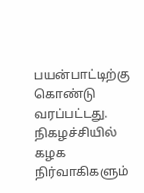பயன்பாட்டிற்கு கொண்டு வரப்பட்டது. நிகழச்சியில் கழக நிர்வாகிகளும்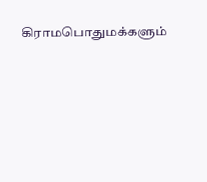கிராமபொதுமக்களும்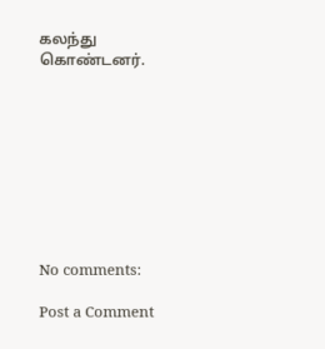கலந்து கொண்டனர்.









No comments:

Post a Comment